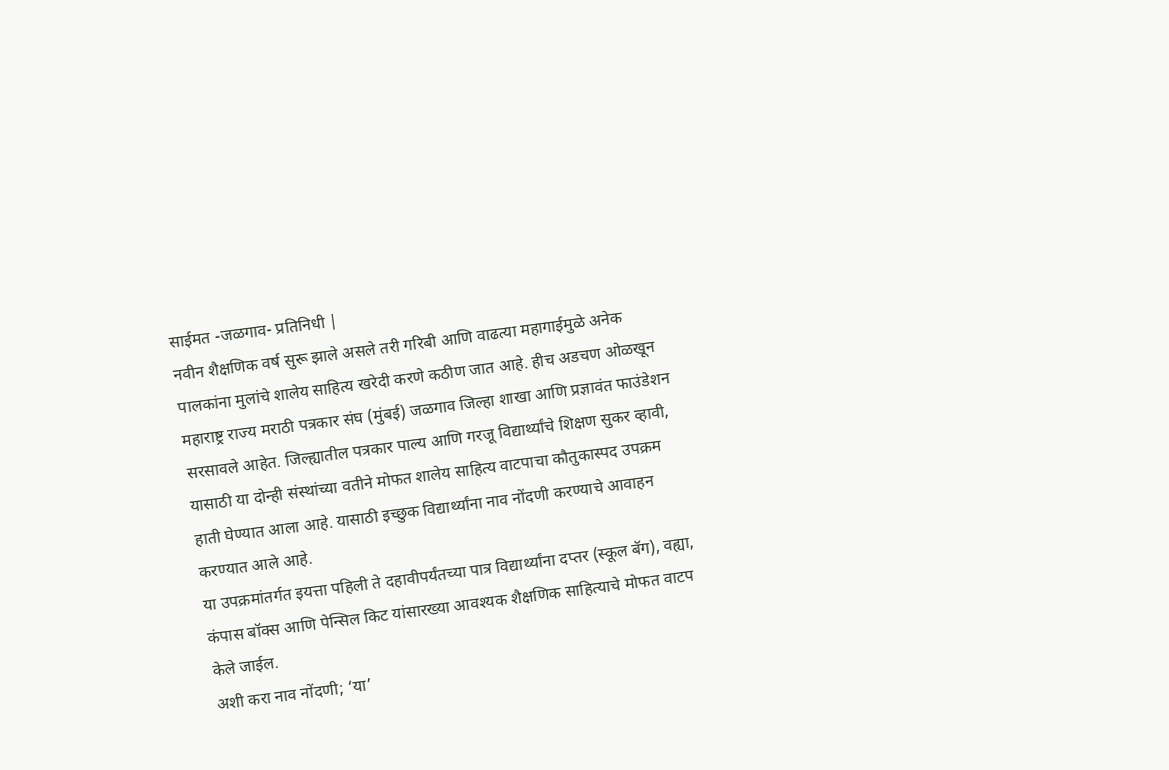साईमत -जळगाव- प्रतिनिधी |
नवीन शैक्षणिक वर्ष सुरू झाले असले तरी गरिबी आणि वाढत्या महागाईमुळे अनेक पालकांना मुलांचे शालेय साहित्य खरेदी करणे कठीण जात आहे. हीच अडचण ओळखून महाराष्ट्र राज्य मराठी पत्रकार संघ (मुंबई) जळगाव जिल्हा शाखा आणि प्रज्ञावंत फाउंडेशन सरसावले आहेत. जिल्ह्यातील पत्रकार पाल्य आणि गरजू विद्यार्थ्यांचे शिक्षण सुकर व्हावी, यासाठी या दोन्ही संस्थांच्या वतीने मोफत शालेय साहित्य वाटपाचा कौतुकास्पद उपक्रम हाती घेण्यात आला आहे. यासाठी इच्छुक विद्यार्थ्यांना नाव नोंदणी करण्याचे आवाहन करण्यात आले आहे.
या उपक्रमांतर्गत इयत्ता पहिली ते दहावीपर्यंतच्या पात्र विद्यार्थ्यांना दप्तर (स्कूल बॅग), वह्या, कंपास बॉक्स आणि पेन्सिल किट यांसारख्या आवश्यक शैक्षणिक साहित्याचे मोफत वाटप केले जाईल.
अशी करा नाव नोंदणी; ‘या’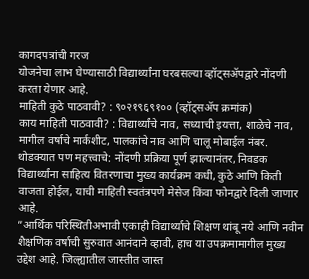कागदपत्रांची गरज
योजनेचा लाभ घेण्यासाठी विद्यार्थ्यांना घरबसल्या व्हॉट्सॲपद्वारे नोंदणी करता येणार आहे.
माहिती कुठे पाठवावी? : ९०२१९६९१०० (व्हॉट्सॲप क्रमांक)
काय माहिती पाठवावी? : विद्यार्थ्यांचे नाव, सध्याची इयत्ता, शाळेचे नाव, मागील वर्षाचे मार्कशीट, पालकांचे नाव आणि चालू मोबाईल नंबर.
थोडक्यात पण महत्त्वाचे: नोंदणी प्रक्रिया पूर्ण झाल्यानंतर, निवडक विद्यार्थ्यांना साहित्य वितरणाचा मुख्य कार्यक्रम कधी, कुठे आणि किती वाजता होईल, याची माहिती स्वतंत्रपणे मेसेज किंवा फोनद्वारे दिली जाणार आहे.
”आर्थिक परिस्थितीअभावी एकाही विद्यार्थ्याचे शिक्षण थांबू नये आणि नवीन शैक्षणिक वर्षाची सुरुवात आनंदाने व्हावी, हाच या उपक्रमामागील मुख्य उद्देश आहे. जिल्ह्यातील जास्तीत जास्त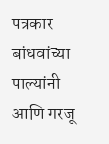पत्रकार बांधवांच्या पाल्यांनी आणि गरजू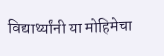विद्यार्थ्यांनी या मोहिमेचा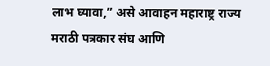लाभ घ्यावा,” असे आवाहन महाराष्ट्र राज्य मराठी पत्रकार संघ आणि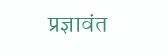प्रज्ञावंत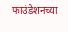फाउंडेशनच्या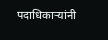पदाधिकाऱ्यांनी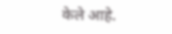केले आहे.